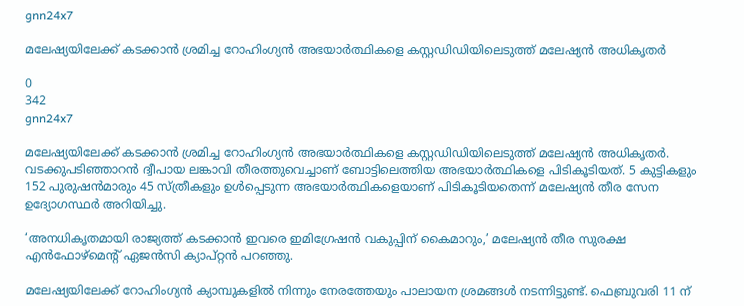gnn24x7

മലേഷ്യയിലേക്ക് കടക്കാന്‍ ശ്രമിച്ച റോഹിംഗ്യന്‍ അഭയാര്‍ത്ഥികളെ കസ്റ്റഡിഡിയിലെടുത്ത് മലേഷ്യന്‍ അധികൃതര്‍

0
342
gnn24x7

മലേഷ്യയിലേക്ക് കടക്കാന്‍ ശ്രമിച്ച റോഹിംഗ്യന്‍ അഭയാര്‍ത്ഥികളെ കസ്റ്റഡിഡിയിലെടുത്ത് മലേഷ്യന്‍ അധികൃതര്‍. വടക്കുപടിഞ്ഞാറന്‍ ദ്വീപായ ലങ്കാവി തീരത്തുവെച്ചാണ് ബോട്ടിലെത്തിയ അഭയാര്‍ത്ഥികളെ പിടികൂടിയത്. 5 കുട്ടികളും 152 പുരുഷന്‍മാരും 45 സ്ത്രീകളും ഉള്‍പ്പെടുന്ന അഭയാര്‍ത്ഥികളെയാണ് പിടികൂടിയതെന്ന് മലേഷ്യന്‍ തീര സേന ഉദ്യോഗസ്ഥര്‍ അറിയിച്ചു.

‘അനധികൃതമായി രാജ്യത്ത് കടക്കാന്‍ ഇവരെ ഇമിഗ്രേഷന്‍ വകുപ്പിന് കൈമാറും,’ മലേഷ്യന്‍ തീര സുരക്ഷ എന്‍ഫോഴ്‌മെന്റ് ഏജന്‍സി ക്യാപ്റ്റന്‍ പറഞ്ഞു.

മലേഷ്യയിലേക്ക് റോഹിംഗ്യന്‍ ക്യാമ്പുകളില്‍ നിന്നും നേരത്തേയും പാലായന ശ്രമങ്ങള്‍ നടന്നിട്ടുണ്ട്. ഫെബ്രുവരി 11 ന്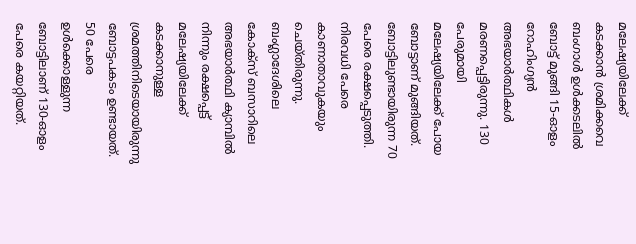മലേഷ്യയിലേക്ക് കടക്കാന്‍ ശ്രമിക്കവെ ബംഗാള്‍ ഉള്‍ക്കടലില്‍ ബോട്ട് മുങ്ങി 15-ഓളം റോഹിംഗ്യന്‍ അഭയാര്‍ത്ഥികള്‍ മരണപ്പെട്ടിരുന്നു. 130 പേരുമായി മലേഷ്യയിലേക്ക് പോയ ബോട്ടാണ് മുങ്ങിയത്. ബോട്ടിലുണ്ടായിരുന്ന 70 പേരെ രക്ഷപ്പെടുത്തി. നിരവധി പേരെ കാണാതാവുകയും ചെയ്തിരുന്നു. ബംഗ്ലാദേശിലെ കോക്സ് ബസാറിലെ അഭയാര്‍ത്ഥി ക്യാമ്പില്‍ നിന്നും രക്ഷപ്പെട്ട് മലേഷ്യയിലേക്ക് കടക്കാനുള്ള ശ്രമത്തിനിടെയായിരുന്നു ബോട്ടപകടം ഉണ്ടായത്. 50 പേരെ ഉള്‍ക്കൊള്ളുന്ന ബോട്ടിലാണ് 130-ഓളം പേരെ കയറ്റിയത്.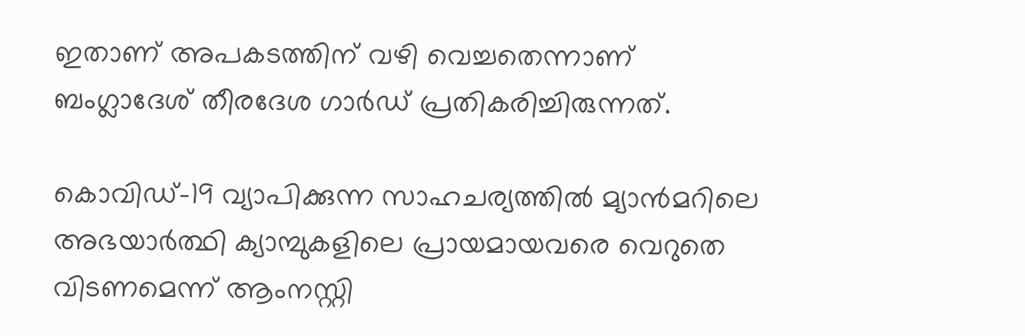ഇതാണ് അപകടത്തിന് വഴി വെച്ചതെന്നാണ് ബംഗ്ലാദേശ് തീരദേശ ഗാര്‍ഡ് പ്രതികരിച്ചിരുന്നത്.

കൊവിഡ്-19 വ്യാപിക്കുന്ന സാഹചര്യത്തില്‍ മ്യാന്‍മറിലെ അഭയാര്‍ത്ഥി ക്യാമ്പുകളിലെ പ്രായമായവരെ വെറുതെ വിടണമെന്ന് ആംനസ്റ്റി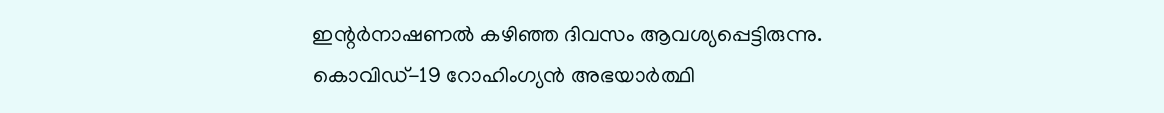ഇന്റര്‍നാഷണല്‍ കഴിഞ്ഞ ദിവസം ആവശ്യപ്പെട്ടിരുന്നു. കൊവിഡ്-19 റോഹിംഗ്യന്‍ അഭയാര്‍ത്ഥി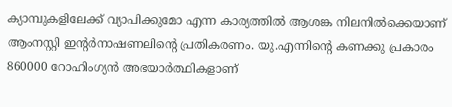ക്യാമ്പുകളിലേക്ക് വ്യാപിക്കുമോ എന്ന കാര്യത്തില്‍ ആശങ്ക നിലനില്‍ക്കെയാണ് ആംനസ്റ്റി ഇന്റര്‍നാഷണലിന്റെ പ്രതികരണം. യു.എന്നിന്റെ കണക്കു പ്രകാരം 860000 റോഹിംഗ്യന്‍ അഭയാര്‍ത്ഥികളാണ്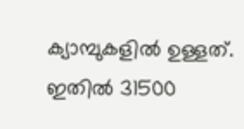ക്യാമ്പുകളില്‍ ഉള്ളത്. ഇതില്‍ 31500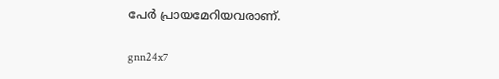പേര്‍ പ്രായമേറിയവരാണ്.

gnn24x7